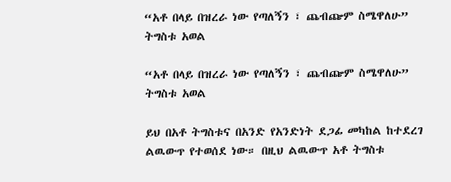“አቶ በላይ በዝረራ ነው የጣለኝን ፣ ጨብጬም ስሜዋለሁ” ትግስቱ አወል

“አቶ በላይ በዝረራ ነው የጣለኝን ፣ ጨብጬም ስሜዋለሁ” ትግስቱ አወል

ይህ በአቶ ትግስቱና በአንድ የአንድነት ደጋፊ መካከል ከተደረገ ልዉውጥ የተወሰደ ነው። በዚህ ልዉውጥ አቶ ትግስቱ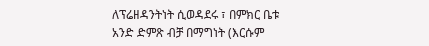ለፕሬዘዳንትነት ሲወዳደሩ ፣ በምክር ቤቱ አንድ ድምጽ ብቻ በማግነት (እርሱም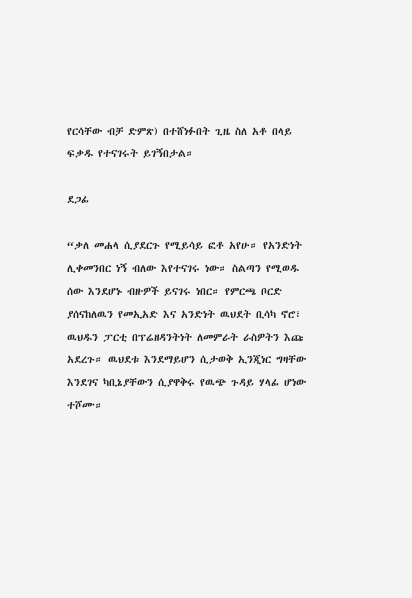የርሳቸው ብቻ ድምጽ) በተሸነፉበት ጊዜ ስለ አቶ በላይ ፍቃዱ የተናገሩት ይገኝበታል።

ደጋፊ

“ቃለ መሐላ ሲያደርጉ የሚይሳይ ፎቶ አየሁ። የአንድነት ሊቀመንበር ነኝ ብለው እየተናገሩ ነው። ስልጣን የሚወዱ ሰው እንደሆኑ ብዙዎች ይናገሩ ነበር። የምርጫ ቦርድ ያሰናከለዉን የመኢአድ እና አንድነት ዉህደት ቢሳካ ኖሮ፣ ዉህዱን ፓርቲ በፕሬዘዳንትነት ለመምራት ራስዎትን እጩ አደረጉ። ዉህደቱ እንደማይሆን ሲታወቅ ኢንጂነር ግዛቸው እንደገና ካቢኔያቸውን ሲያዋቅሩ የዉጭ ጉዳይ ሃላፊ ሆነው ተሾሙ።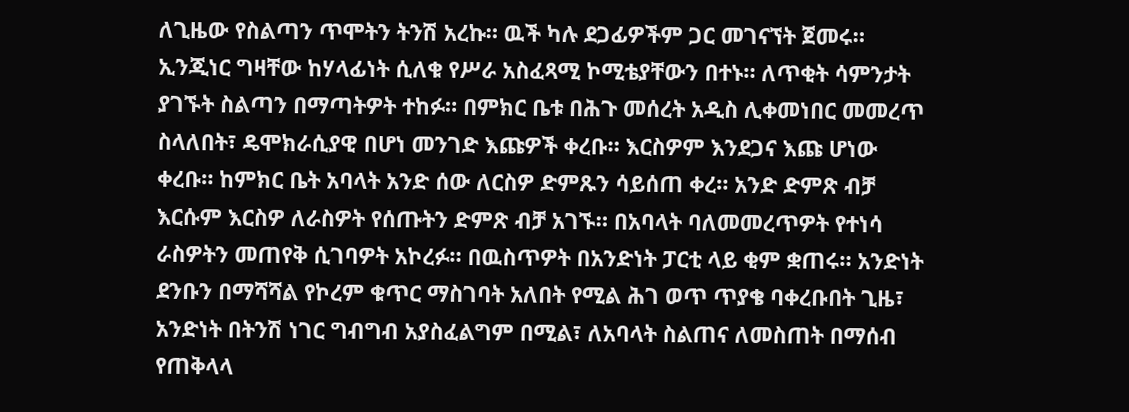ለጊዜው የስልጣን ጥሞትን ትንሽ አረኩ። ዉች ካሉ ደጋፊዎችም ጋር መገናኘት ጀመሩ። ኢንጂነር ግዛቸው ከሃላፊነት ሲለቁ የሥራ አስፈጻሚ ኮሚቴያቸውን በተኑ። ለጥቂት ሳምንታት ያገኙት ስልጣን በማጣትዎት ተከፉ። በምክር ቤቱ በሕጉ መሰረት አዲስ ሊቀመነበር መመረጥ ስላለበት፣ ዴሞክራሲያዊ በሆነ መንገድ እጩዎች ቀረቡ። እርስዎም እንደጋና እጩ ሆነው ቀረቡ። ከምክር ቤት አባላት አንድ ሰው ለርስዎ ድምጹን ሳይሰጠ ቀረ። አንድ ድምጽ ብቻ እርሱም እርስዎ ለራስዎት የሰጡትን ድምጽ ብቻ አገኙ። በአባላት ባለመመረጥዎት የተነሳ ራስዎትን መጠየቅ ሲገባዎት አኮረፉ። በዉስጥዎት በአንድነት ፓርቲ ላይ ቂም ቋጠሩ። አንድነት ደንቡን በማሻሻል የኮረም ቁጥር ማስገባት አለበት የሚል ሕገ ወጥ ጥያቄ ባቀረቡበት ጊዜ፣ አንድነት በትንሽ ነገር ግብግብ አያስፈልግም በሚል፣ ለአባላት ስልጠና ለመስጠት በማሰብ የጠቅላላ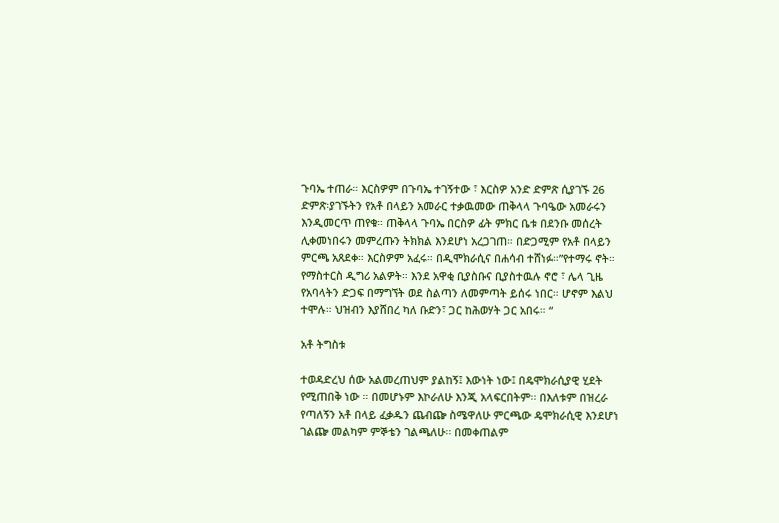ጉባኤ ተጠራ። እርስዎም በጉባኤ ተገኝተው ፣ እርስዎ አንድ ድምጽ ሲያገኙ 26 ድምጽ፡ያገኙትን የአቶ በላይን አመራር ተቃዉመው ጠቅላላ ጉባዔው አመራሩን እንዲመርጥ ጠየቁ። ጠቅላላ ጉባኤ በርስዎ ፊት ምክር ቤቱ በደንቡ መሰረት ሊቀመነበሩን መምረጡን ትክክል እንደሆነ አረጋገጠ። በድጋሚም የአቶ በላይን ምርጫ አጸደቀ። እርስዎም አፈሩ። በዲሞክራሲና በሐሳብ ተሸነፉ።”የተማሩ ኖት። የማስተርስ ዲግሪ አልዎት። እንደ አዋቂ ቢያስቡና ቢያስተዉሉ ኖሮ ፣ ሌላ ጊዜ የአባላትን ድጋፍ በማግኘት ወደ ስልጣን ለመምጣት ይሰሩ ነበር። ሆኖም እልህ ተሞሉ። ህዝብን እያሸበረ ካለ ቡድን፣ ጋር ከሕወሃት ጋር አበሩ። “

አቶ ትግስቱ

ተወዳድረህ ሰው አልመረጠህም ያልከኝ፤ እውነት ነው፤ በዴሞክራሲያዊ ሂደት የሚጠበቅ ነው ። በመሆኑም እኮራለሁ እንጂ አላፍርበትም፡፡ በእለቱም በዝረራ የጣለኝን አቶ በላይ ፈቃዱን ጨብጬ ስሜዋለሁ ምርጫው ዴሞክራሲዊ እንደሆነ ገልጬ መልካም ምኞቴን ገልጫለሁ፡፡ በመቀጠልም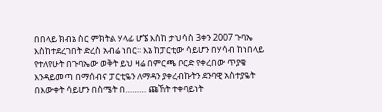በበላይ ክብኔ ስር ምክትል ሃላፊ ሆኜ እስከ ታህሳስ 3ቀን 2007 ጉባኤ እስከተደረገበት ድረስ አብሬ ነበር፡፡ እኔ ከፓርቲው ሳይሆን በሃሳብ ከነበላይ የተለየሁት በጉባኤው ወቅት ይህ ዛሬ በምርጫ ቦርድ የቀረበው ጥያቄ እንዳይመጣ በማሰብና ፓርቲዬን ለማዳን ያቀረብኩትን ደንባዊ አስተያዬት በእውቀት ሳይሆን በስሜት በ……… ጩኸት ተቀባይነት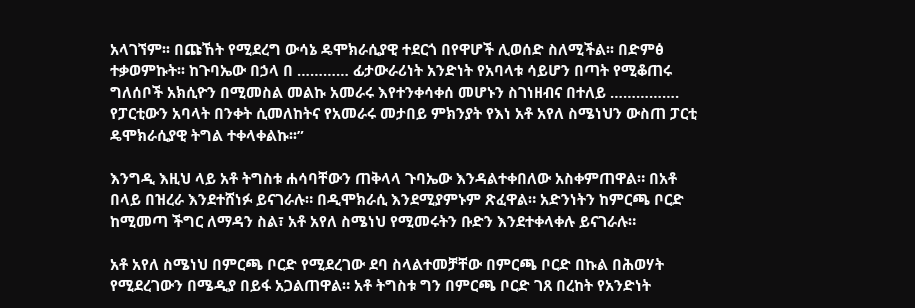አላገኘም፡፡ በጩኸት የሚደረግ ውሳኔ ዴሞክራሲያዊ ተደርጎ በየዋሆች ሊወሰድ ስለሚችል፡፡ በድምፅ ተቃወምኩት፡፡ ከጉባኤው በኃላ በ ………… ፊታውራሪነት አንድነት የአባላቱ ሳይሆን በጣት የሚቆጠሩ ግለሰቦች አክሲዮን በሚመስል መልኩ አመራሩ እየተንቀሳቀሰ መሆኑን ስገነዘብና በተለይ ……………. የፓርቲውን አባላት በንቀት ሲመለከትና የአመራሩ መታበይ ምክንያት የእነ አቶ አየለ ስሜነህን ውስጠ ፓርቲ ዴሞክራሲያዊ ትግል ተቀላቀልኩ፡፡”

እንግዲ እዚህ ላይ አቶ ትግስቱ ሐሳባቸውን ጠቅላላ ጉባኤው እንዳልተቀበለው አስቀምጠዋል። በአቶ በላይ በዝረራ እንደተሸነፉ ይናገራሉ። በዲሞክራሲ እንደሚያምኑም ጽፈዋል። አድንነትን ከምርጫ ቦርድ ከሚመጣ ችግር ለማዳን ስል፣ አቶ አየለ ስሜነህ የሚመሩትን ቡድን እንደተቀላቀሉ ይናገራሉ።

አቶ አየለ ስሜነህ በምርጫ ቦርድ የሚደረገው ደባ ስላልተመቻቸው በምርጫ ቦርድ በኩል በሕወሃት የሚደረገውን በሜዲያ በይፋ አጋልጠዋል። አቶ ትግስቱ ግን በምርጫ ቦርድ ገጸ በረከት የአንድነት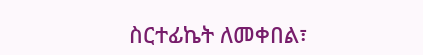ስርተፊኬት ለመቀበል፣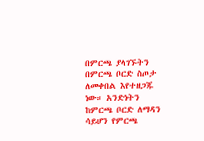በምርጫ ያላገኙትን በምርጫ ቦርድ ስጦታ ለመቀበል እየተዘጋጁ ነው። አንድነትን ከምርጫ ቦርድ ለማዳን ሳይሆን የምርጫ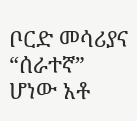ቦርድ መሳሪያና “ሰራተኛ” ሆነው አቶ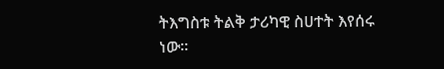ትእግስቱ ትልቅ ታሪካዊ ስሀተት እየሰሩ ነው።